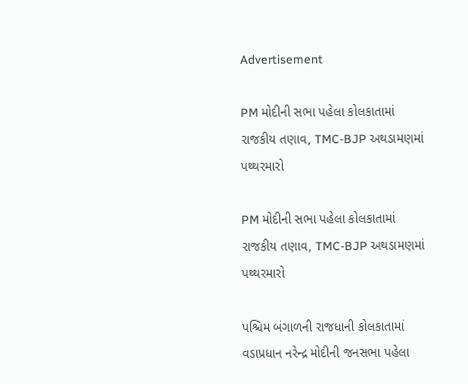Advertisement

PM મોદીની સભા પહેલા કોલકાતામાં રાજકીય તણાવ, TMC-BJP અથડામણમાં પથ્થરમારો

PM મોદીની સભા પહેલા કોલકાતામાં રાજકીય તણાવ, TMC-BJP અથડામણમાં પથ્થરમારો

પશ્ચિમ બંગાળની રાજધાની કોલકાતામાં વડાપ્રધાન નરેન્દ્ર મોદીની જનસભા પહેલા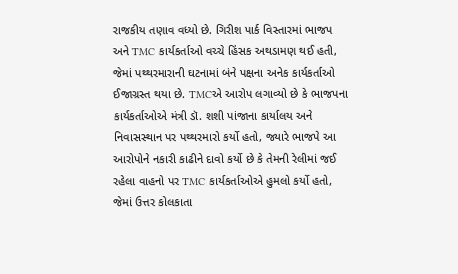રાજકીય તણાવ વધ્યો છે. ગિરીશ પાર્ક વિસ્તારમાં ભાજપ અને TMC કાર્યકર્તાઓ વચ્ચે હિંસક અથડામણ થઈ હતી, જેમાં પથ્થરમારાની ઘટનામાં બંને પક્ષના અનેક કાર્યકર્તાઓ ઈજાગ્રસ્ત થયા છે. TMCએ આરોપ લગાવ્યો છે કે ભાજપના કાર્યકર્તાઓએ મંત્રી ડૉ. શશી પાંજાના કાર્યાલય અને નિવાસસ્થાન પર પથ્થરમારો કર્યો હતો, જ્યારે ભાજપે આ આરોપોને નકારી કાઢીને દાવો કર્યો છે કે તેમની રેલીમાં જઈ રહેલા વાહનો પર TMC કાર્યકર્તાઓએ હુમલો કર્યો હતો, જેમાં ઉત્તર કોલકાતા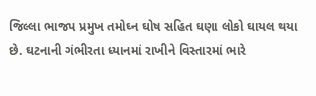જિલ્લા ભાજપ પ્રમુખ તમોઘ્ન ઘોષ સહિત ઘણા લોકો ઘાયલ થયા છે. ઘટનાની ગંભીરતા ધ્યાનમાં રાખીને વિસ્તારમાં ભારે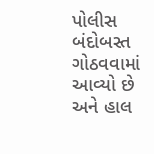પોલીસ બંદોબસ્ત ગોઠવવામાં આવ્યો છે અને હાલ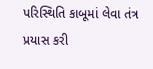પરિસ્થિતિ કાબૂમાં લેવા તંત્ર પ્રયાસ કરી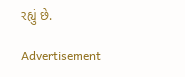રહ્યું છે.

Advertisement